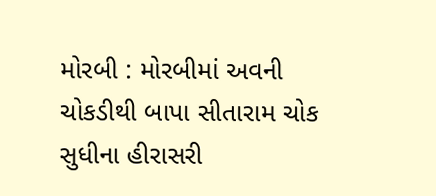મોરબી : મોરબીમાં અવની ચોકડીથી બાપા સીતારામ ચોક સુધીના હીરાસરી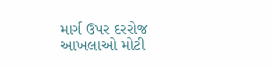માર્ગ ઉપર દરરોજ આખલાઓ મોટી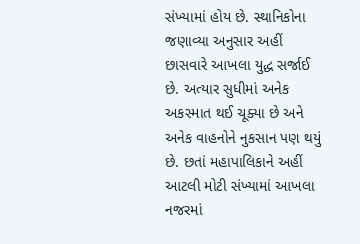સંખ્યામાં હોય છે. સ્થાનિકોના જણાવ્યા અનુસાર અહીં છાસવારે આખલા યુદ્ધ સર્જાઈ છે. અત્યાર સુધીમાં અનેક અકસ્માત થઈ ચૂક્યા છે અને અનેક વાહનોને નુકસાન પણ થયું છે. છતાં મહાપાલિકાને અહીં આટલી મોટી સંખ્યામાં આખલા નજરમાં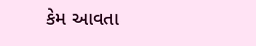કેમ આવતા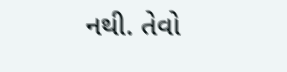નથી. તેવો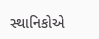સ્થાનિકોએ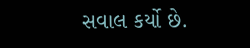સવાલ કર્યો છે.